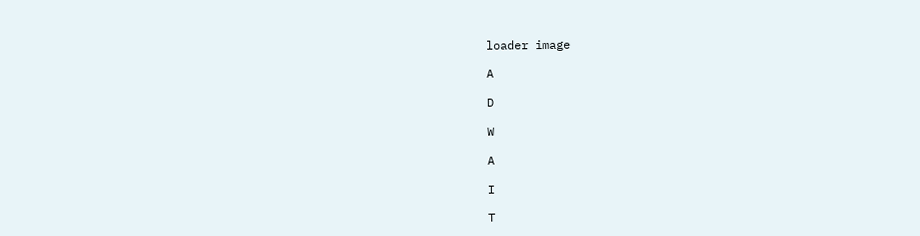loader image

A

D

W

A

I

T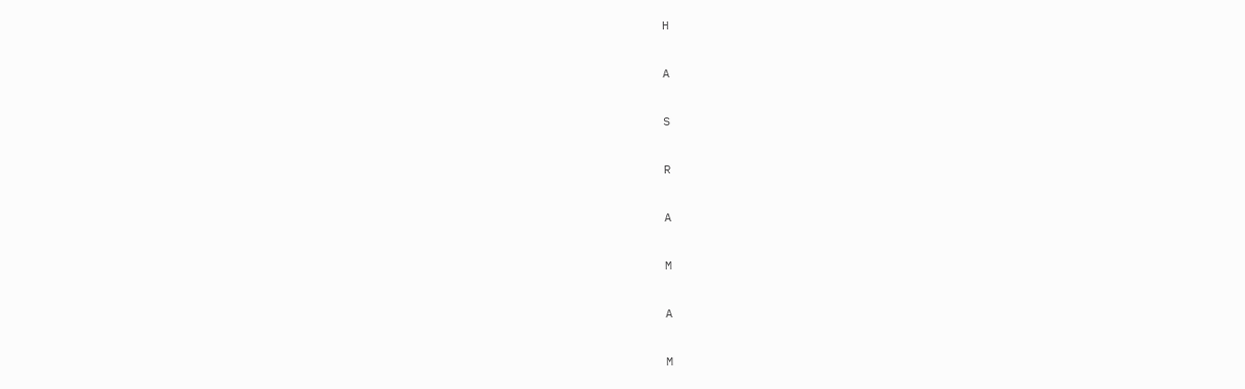H

A

S

R

A

M

A

M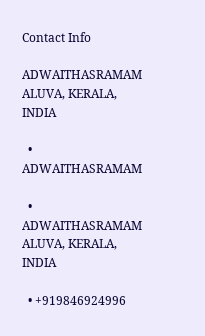Contact Info

ADWAITHASRAMAM ALUVA, KERALA, INDIA

  • ADWAITHASRAMAM

  • ADWAITHASRAMAM ALUVA, KERALA, INDIA

  • +919846924996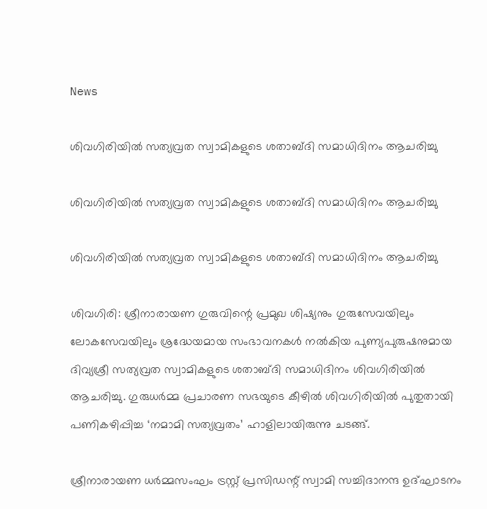News

ശിവഗിരിയിൽ സത്യവ്രത സ്വാമികളുടെ ശതാബ്ദി സമാധിദിനം ആചരിച്ചു

ശിവഗിരിയിൽ സത്യവ്രത സ്വാമികളുടെ ശതാബ്ദി സമാധിദിനം ആചരിച്ചു

ശിവഗിരിയിൽ സത്യവ്രത സ്വാമികളുടെ ശതാബ്ദി സമാധിദിനം ആചരിച്ചു

ശിവഗിരി: ശ്രീനാരായണ ഗുരുവിന്റെ പ്രമുഖ ശിഷ്യനും ഗുരുസേവയിലും ലോകസേവയിലും ശ്രദ്ധേയമായ സംഭാവനകൾ നൽകിയ പുണ്യപുരുഷനുമായ ദിവ്യശ്രീ സത്യവ്രത സ്വാമികളുടെ ശതാബ്ദി സമാധിദിനം ശിവഗിരിയിൽ ആചരിച്ചു. ഗുരുധർമ്മ പ്രചാരണ സഭയുടെ കീഴിൽ ശിവഗിരിയിൽ പുതുതായി പണികഴിപ്പിച്ച ‘നമാമി സത്യവ്രതം’ ഹാളിലായിരുന്നു ചടങ്ങ്.

ശ്രീനാരായണ ധർമ്മസംഘം ട്രസ്റ്റ് പ്രസിഡന്റ് സ്വാമി സച്ചിദാനന്ദ ഉദ്ഘാടനം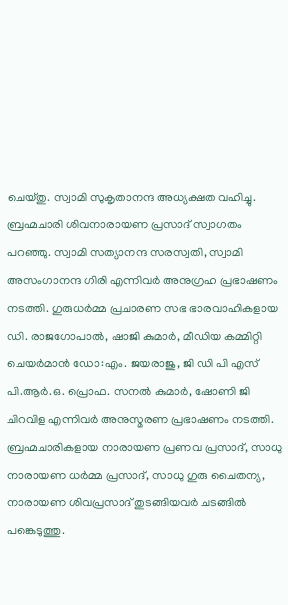ചെയ്തു. സ്വാമി സുകൃതാനന്ദ അധ്യക്ഷത വഹിച്ചു. ബ്രഹ്മചാരി ശിവനാരായണ പ്രസാദ് സ്വാഗതം പറഞ്ഞു. സ്വാമി സത്യാനന്ദ സരസ്വതി, സ്വാമി അസംഗാനന്ദ ഗിരി എന്നിവർ അനുഗ്രഹ പ്രഭാഷണം നടത്തി. ഗുരുധർമ്മ പ്രചാരണ സഭ ഭാരവാഹികളായ ഡി. രാജഗോപാൽ, ഷാജി കുമാർ, മീഡിയ കമ്മിറ്റി ചെയർമാൻ ഡോ:എം. ജയരാജു, ജി ഡി പി എസ് പി.ആർ.ഒ. പ്രൊഫ. സനൽ കുമാർ, ഷോണി ജി ചിറവിള എന്നിവർ അനുസ്മരണ പ്രഭാഷണം നടത്തി. ബ്രഹ്മചാരികളായ നാരായണ പ്രണവ പ്രസാദ്, സാധു നാരായണ ധർമ്മ പ്രസാദ്, സാധു ഗുരു ചൈതന്യ, നാരായണ ശിവപ്രസാദ് തുടങ്ങിയവർ ചടങ്ങിൽ പങ്കെടുത്തു.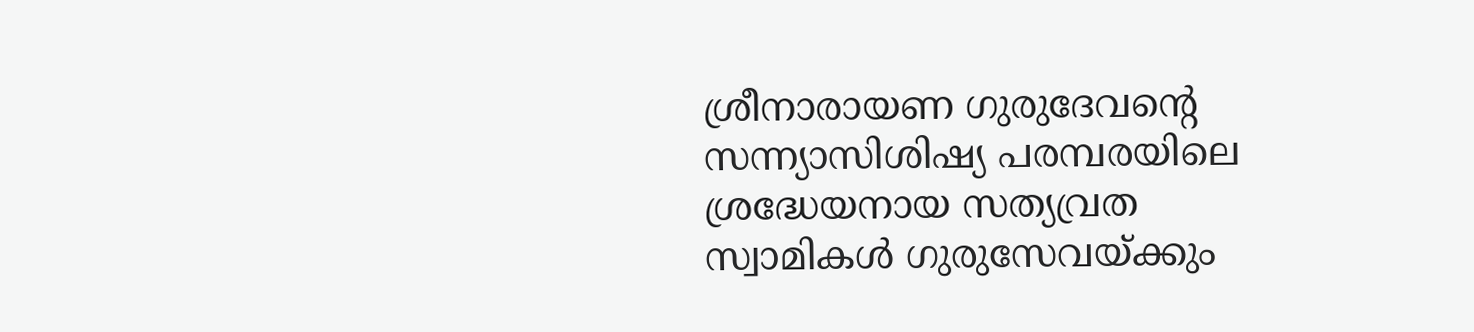ശ്രീനാരായണ ഗുരുദേവന്റെ സന്ന്യാസിശിഷ്യ പരമ്പരയിലെ ശ്രദ്ധേയനായ സത്യവ്രത സ്വാമികൾ ഗുരുസേവയ്ക്കും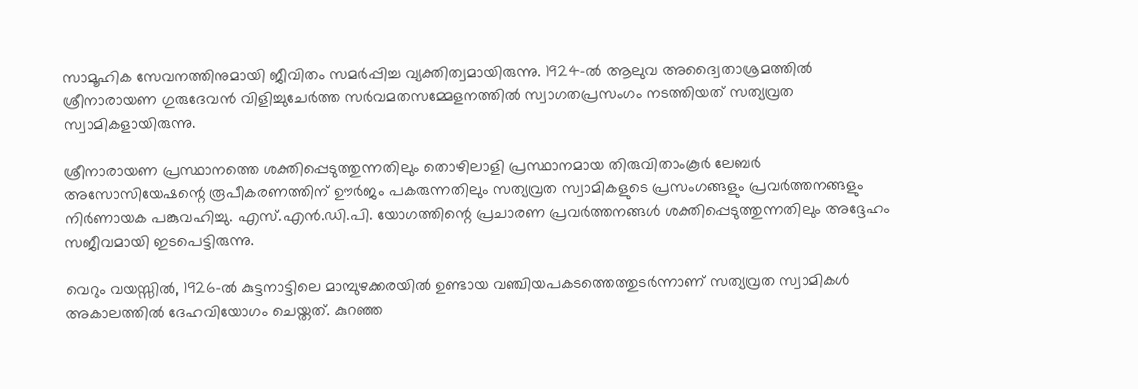സാമൂഹിക സേവനത്തിനുമായി ജീവിതം സമർപ്പിച്ച വ്യക്തിത്വമായിരുന്നു. 1924-ൽ ആലുവ അദ്വൈതാശ്രമത്തിൽ ശ്രീനാരായണ ഗുരുദേവൻ വിളിച്ചുചേർത്ത സർവമതസമ്മേളനത്തിൽ സ്വാഗതപ്രസംഗം നടത്തിയത് സത്യവ്രത സ്വാമികളായിരുന്നു.

ശ്രീനാരായണ പ്രസ്ഥാനത്തെ ശക്തിപ്പെടുത്തുന്നതിലും തൊഴിലാളി പ്രസ്ഥാനമായ തിരുവിതാംകൂർ ലേബർ അസോസിയേഷന്റെ രൂപീകരണത്തിന് ഊർജം പകരുന്നതിലും സത്യവ്രത സ്വാമികളുടെ പ്രസംഗങ്ങളും പ്രവർത്തനങ്ങളും നിർണായക പങ്കുവഹിച്ചു. എസ്.എൻ.ഡി.പി. യോഗത്തിന്റെ പ്രചാരണ പ്രവർത്തനങ്ങൾ ശക്തിപ്പെടുത്തുന്നതിലും അദ്ദേഹം സജീവമായി ഇടപെട്ടിരുന്നു.

വെറും വയസ്സിൽ, 1926-ൽ കുട്ടനാട്ടിലെ മാമ്പുഴക്കരയിൽ ഉണ്ടായ വഞ്ചിയപകടത്തെത്തുടർന്നാണ് സത്യവ്രത സ്വാമികൾ അകാലത്തിൽ ദേഹവിയോഗം ചെയ്തത്. കുറഞ്ഞ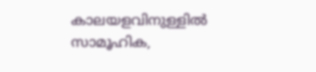കാലയളവിനുള്ളിൽ സാമൂഹിക,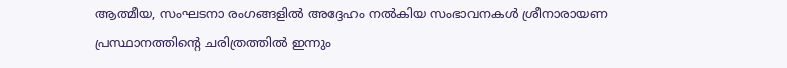ആത്മീയ, സംഘടനാ രംഗങ്ങളിൽ അദ്ദേഹം നൽകിയ സംഭാവനകൾ ശ്രീനാരായണ പ്രസ്ഥാനത്തിന്റെ ചരിത്രത്തിൽ ഇന്നും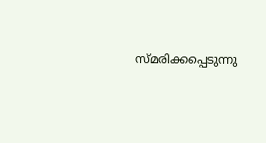സ്മരിക്കപ്പെടുന്നു